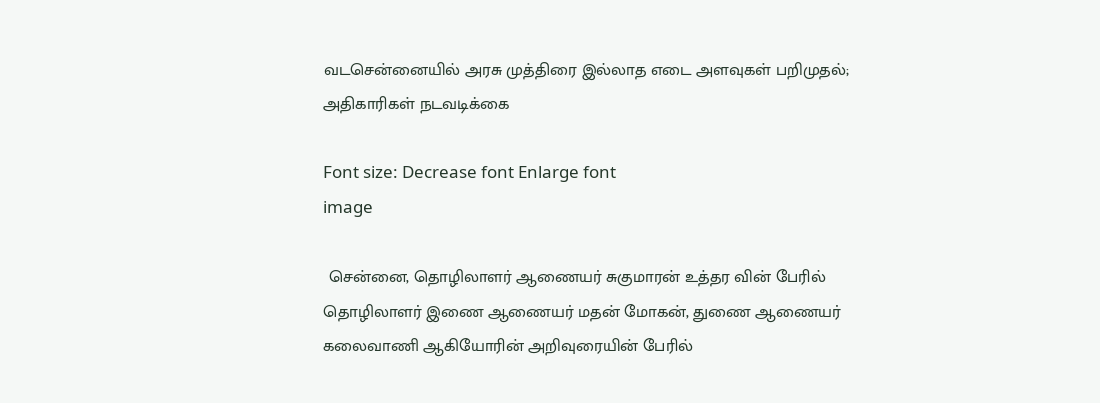வடசென்னையில் அரசு முத்திரை இல்லாத எடை அளவுகள் பறிமுதல்; அதிகாரிகள் நடவடிக்கை

Font size: Decrease font Enlarge font
image

 சென்னை, தொழிலாளர் ஆணையர் சுகுமாரன் உத்தர வின் பேரில் தொழிலாளர் இணை ஆணையர் மதன் மோகன், துணை ஆணையர் கலைவாணி ஆகியோரின் அறிவுரையின் பேரில்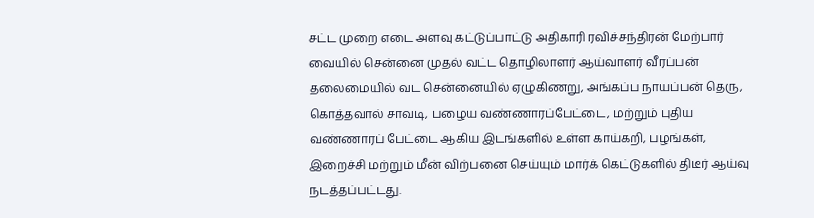சட்ட முறை எடை அளவு கட்டுப்பாட்டு அதிகாரி ரவிச்சந்திரன் மேற்பார் வையில் சென்னை முதல் வட்ட தொழிலாளர் ஆய்வாளர் வீரப்பன் தலைமையில் வட சென்னையில் ஏழுகிணறு, அங்கப்ப நாயப்பன் தெரு, கொத்தவால் சாவடி, பழைய வண்ணாரப்பேட்டை, மற்றும் புதிய வண்ணாரப் பேட்டை ஆகிய இடங்களில் உள்ள காய்கறி, பழங்கள், இறைச்சி மற்றும் மீன் விற்பனை செய்யும் மார்க் கெட்டுகளில் திடீர் ஆய்வு நடத்தப்பட்டது.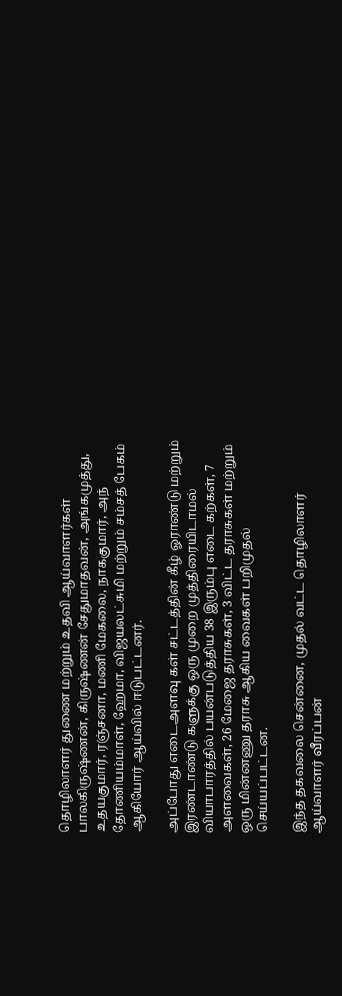தொழிலாளர் துணை மற்றும் உதவி ஆய்வாளர்கள் பாலகிருஷ்ணன், கிருஷ்ணன் சேதுமாதவன், அங்கமுத்து, உதயகுமார், ரஞ்சனா, மணி மேகலை, நாககுமார், அந் தோணியம்மாள், ஹேமா, விஜயலட்சுமி மற்றும் சம்சத் பேகம் ஆகியோர் ஆய்வில் ஈடுபட்டனர்.

அப்போது எடைஅளவு கள் சட்டத்தின் கீழ் ஓராண்டு மற்றும் இரண்டாண்டு களுக்கு ஒரு முறை முத்திரையிடாமல் வியாபாரத்தில் பயன்படுத்திய 38 இரும்பு எடை கற்கள், 7 அளவைகள், 26 மேஜை தராசுகள், 3 விட்ட தராசுகள் மற்றும் ஒரு மின்னணு தராசு ஆகிய வைகள் பறிமுதல் செய்யப்பட்டன.

இந்த தகவலை சென்னை, முதல் வட்ட தொழிலாளர் ஆய்வாளர் வீரப்பன்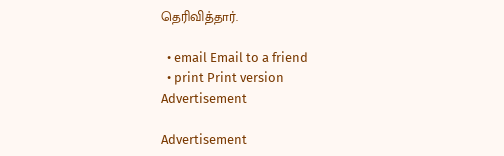தெரிவித்தார்.

  • email Email to a friend
  • print Print version
Advertisement

Advertisement